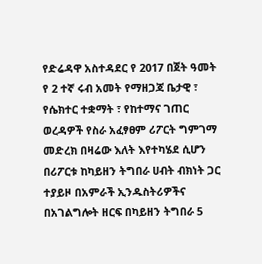የድሬዳዋ አስተዳደር የ 2017 በጀት ዓመት የ 2 ተኛ ሩብ አመት የማዘጋጃ ቤታዊ ፣ የሴክተር ተቋማት ፣ የከተማና ገጠር ወረዳዎች የስራ አፈፃፀም ሪፖርት ግምገማ መድረክ በዛሬው እለት እየተካሄደ ሲሆን በሪፖርቱ ከካይዘን ትግበራ ሀብት ብክነት ጋር ተያይዞ በአምራች ኢንዱስትሪዎችና በአገልግሎት ዘርፍ በካይዘን ትግበራ 5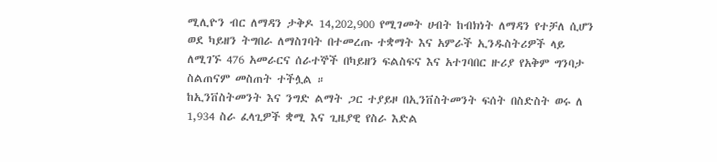ሚሊዮን ብር ለማዳን ታቅዶ 14,202,900 የሚገመት ሀብት ከብክነት ለማዳን የተቻለ ሲሆን ወደ ካይዘን ትግበራ ለማስገባት በተመረጡ ተቋማት እና አምራች ኢንዱስትሪዎች ላይ ለሚገኙ 476 አመራርና ሰራተኞች በካይዘን ፍልስፍና እና አተገባበር ዙሪያ የአቅም ግንባታ ስልጠናም መስጠት ተችሏል ።
ከኢንቨስትመንት እና ንግድ ልማት ጋር ተያይዞ በኢንቨስትመንት ፍሰት በስድስት ወሩ ለ 1,934 ስራ ፈላጊዎች ቋሚ እና ጊዜያዊ የስራ እድል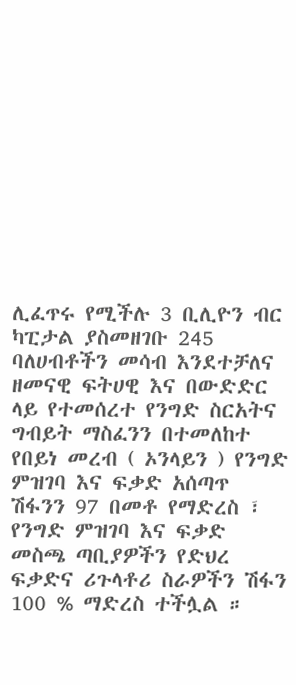ሊፈጥሩ የሚችሉ 3 ቢሊዮን ብር ካፒታል ያስመዘገቡ 245 ባለሀብቶችን መሳብ እንደተቻለና ዘመናዊ ፍትሀዊ እና በውድድር ላይ የተመሰረተ የንግድ ስርአትና ግብይት ማስፈንን በተመለከተ የበይነ መረብ ( ኦንላይን ) የንግድ ምዝገባ እና ፍቃድ አሰጣጥ ሽፋንን 97 በመቶ የማድረስ ፣ የንግድ ምዝገባ እና ፍቃድ መስጫ ጣቢያዎችን የድህረ ፍቃድና ሪጉላቶሪ ስራዎችን ሽፋን 100 % ማድረስ ተችሏል ።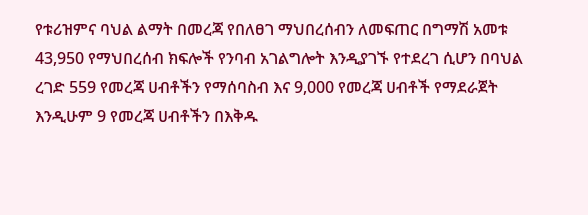የቱሪዝምና ባህል ልማት በመረጃ የበለፀገ ማህበረሰብን ለመፍጠር በግማሽ አመቱ 43,950 የማህበረሰብ ክፍሎች የንባብ አገልግሎት እንዲያገኙ የተደረገ ሲሆን በባህል ረገድ 559 የመረጃ ሀብቶችን የማሰባስብ እና 9,000 የመረጃ ሀብቶች የማደራጀት እንዲሁም 9 የመረጃ ሀብቶችን በእቅዱ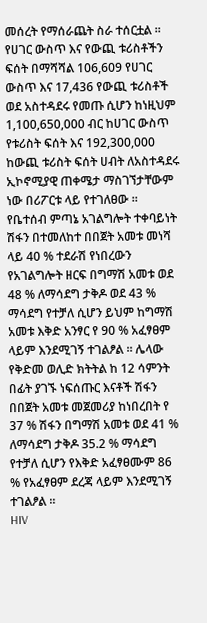መሰረት የማሰራጨት ስራ ተሰርቷል ። የሀገር ውስጥ እና የውጪ ቱሪስቶችን ፍሰት በማሻሻል 106,609 የሀገር ውስጥ እና 17,436 የውጪ ቱሪስቶች ወደ አስተዳደሩ የመጡ ሲሆን ከነዚህም 1,100,650,000 ብር ከሀገር ውስጥ የቱሪስት ፍሰት እና 192,300,000 ከውጪ ቱሪስት ፍሰት ሀብት ለአስተዳደሩ ኢኮኖሚያዊ ጠቀሜታ ማስገኘታቸውም ነው በሪፖርቱ ላይ የተገለፀው ።
የቤተሰብ ምጣኔ አገልግሎት ተቀባይነት ሽፋን በተመለከተ በበጀት አመቱ መነሻ ላይ 40 % ተደራሽ የነበረውን የአገልግሎት ዘርፍ በግማሽ አመቱ ወደ 48 % ለማሳደግ ታቅዶ ወደ 43 % ማሳደግ የተቻለ ሲሆን ይህም ከግማሽ አመቱ እቅድ አንፃር የ 90 % አፈፃፀም ላይም እንደሚገኝ ተገልፆል ። ሌላው የቅድመ ወሊድ ክትትል ከ 12 ሳምንት በፊት ያገኙ ነፍሰጡር እናቶች ሽፋን በበጀት አመቱ መጀመሪያ ከነበረበት የ 37 % ሽፋን በግማሽ አመቱ ወደ 41 % ለማሳደግ ታቅዶ 35.2 % ማሳደግ የተቻለ ሲሆን የእቅድ አፈፃፀሙም 86 % የአፈፃፀም ደረጃ ላይም እንደሚገኝ ተገልፆል ።
HIV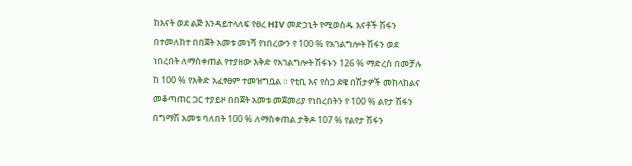ከእናት ወደ ልጅ እንዳይተላለፍ የፀረ HIV መድኃኒት የሚወስዱ እናቶች ሽፋን በተመለከተ በበጀት አመቱ መነሻ የነበረውን የ 100 % የአገልግሎት ሽፋን ወደ ነበረበት ለማስቀጠል የተያዘው እቅድ የአገልግሎት ሽፋኑን 126 % ማድረስ በመቻሉ ከ 100 % የእቅድ አፈፃፀም ተመዝግቧል ። የቲቢ እና የስጋ ደዌ በሽታዎች መከላከልና መቆጣጠር ጋር ተያይዞ በበጀት አመቱ መጀመሪያ የነበረበትን የ 100 % ልየታ ሽፋን በግማሽ አመቱ ባለበት 100 % ለማስቀጠል ታቅዶ 107 % የልየታ ሽፋን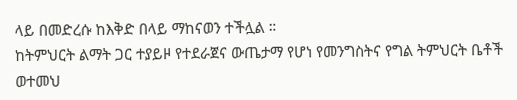ላይ በመድረሱ ከእቅድ በላይ ማከናወን ተችሏል ።
ከትምህርት ልማት ጋር ተያይዞ የተደራጀና ውጤታማ የሆነ የመንግስትና የግል ትምህርት ቤቶች ወተመህ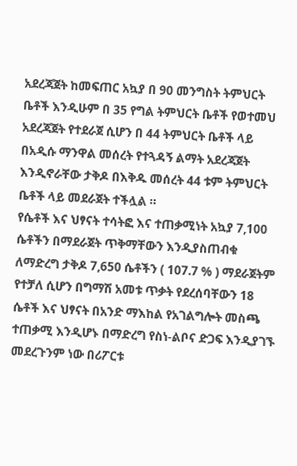አደረጃጀት ከመፍጠር አኳያ በ 90 መንግስት ትምህርት ቤቶች እንዲሁም በ 35 የግል ትምህርት ቤቶች የወተመህ አደረጃጀት የተደራጀ ሲሆን በ 44 ትምህርት ቤቶች ላይ በአዲሱ ማንዋል መሰረት የተጓዳኝ ልማት አደረጃጀት እንዲኖራቸው ታቅዶ በእቅዱ መሰረት 44 ቱም ትምህርት ቤቶች ላይ መደራጀት ተችሏል ።
የሴቶች እና ህፃናት ተሳትፎ እና ተጠቃሚነት አኳያ 7,100 ሴቶችን በማደራጀት ጥቅማቸውን እንዲያስጠብቁ ለማድረግ ታቅዶ 7,650 ሴቶችን ( 107.7 % ) ማደራጀትም የተቻለ ሲሆን በግማሽ አመቱ ጥቃት የደረሰባቸውን 18 ሴቶች እና ህፃናት በአንድ ማእከል የአገልግሎት መስጫ ተጠቃሚ እንዲሆኑ በማድረግ የስነ-ልቦና ድጋፍ እንዲያገኙ መደረጉንም ነው በሪፖርቱ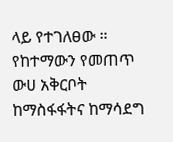ላይ የተገለፀው ።
የከተማውን የመጠጥ ውሀ አቅርቦት ከማስፋፋትና ከማሳደግ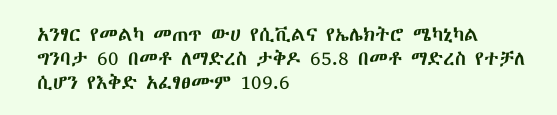አንፃር የመልካ መጠጥ ውሀ የሲቪልና የኤሌክትሮ ሜካኒካል ግንባታ 60 በመቶ ለማድረስ ታቅዶ 65.8 በመቶ ማድረስ የተቻለ ሲሆን የእቅድ አፈፃፀሙም 109.6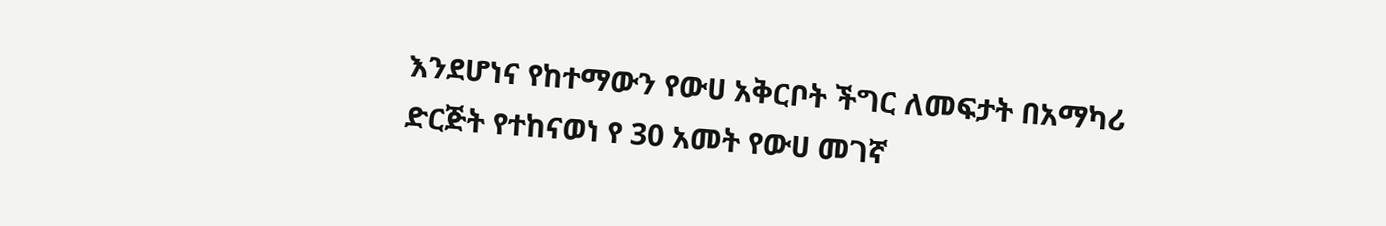እንደሆነና የከተማውን የውሀ አቅርቦት ችግር ለመፍታት በአማካሪ ድርጅት የተከናወነ የ 30 አመት የውሀ መገኛ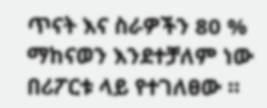ጥናት እና ስራዎችን 80 % ማከናወን እንደተቻለም ነው በሪፖርቱ ላይ የተገለፀው ።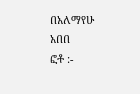በአለማየሁ አበበ
ፎቶ :-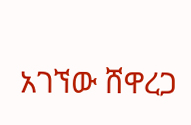አገኘው ሸዋረጋ